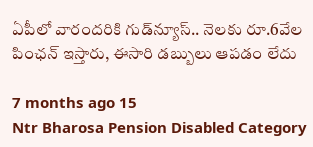ఏపీలో వారందరికి గుడ్‌న్యూస్.. నెలకు రూ.6వేల పింఛన్ ఇస్తారు, ఈసారి డబ్బులు ఆపడం లేదు

7 months ago 15
Ntr Bharosa Pension Disabled Category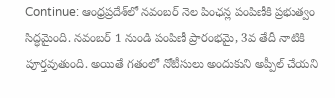Continue: ఆంధ్రప్రదేశ్‌లో నవంబర్ నెల పింఛన్ల పంపిణీకి ప్రభుత్వం సిద్ధమైంది. నవంబర్ 1 నుండి పంపిణీ ప్రారంభమై, 3వ తేదీ నాటికి పూర్తవుతుంది. అయితే గతంలో నోటీసులు అందుకుని అప్పీల్ చేయని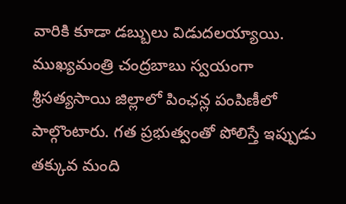వారికి కూడా డబ్బులు విడుదలయ్యాయి. ముఖ్యమంత్రి చంద్రబాబు స్వయంగా శ్రీసత్యసాయి జిల్లాలో పింఛన్ల పంపిణీలో పాల్గొంటారు. గత ప్రభుత్వంతో పోలిస్తే ఇప్పుడు తక్కువ మంది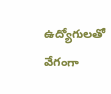ఉద్యోగులతో వేగంగా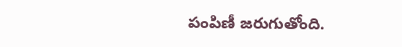పంపిణీ జరుగుతోంది.